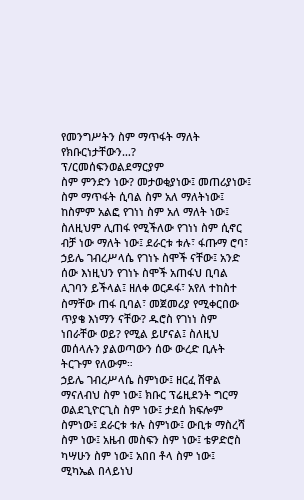የመንግሥትን ስም ማጥፋት ማለት የክቡርነታቸውን…?
ፕ/ርመሰፍንወልደማርያም
ስም ምንድን ነው? መታወቂያነው፤ መጠሪያነው፤ ስም ማጥፋት ሲባል ስም አለ ማለትነው፤ ከስምም አልፎ የገነነ ስም አለ ማለት ነው፤ ስለዚህም ሊጠፋ የሚችለው የገነነ ስም ሲኖር ብቻ ነው ማለት ነው፤ ደራርቱ ቱሉ፣ ፋጡማ ሮባ፣ ኃይሌ ገብረሥላሴ የገነኑ ስሞች ናቸው፤ አንድ ሰው እነዚህን የገነኑ ስሞች አጠፋህ ቢባል ሊገባን ይችላል፤ ዘለቀ ወርዶፋ፣ አየለ ተከስተ ስማቸው ጠፋ ቢባል፣ መጀመሪያ የሚቀርበው ጥያቄ እነማን ናቸው? ዱሮስ የገነነ ስም ነበራቸው ወይ? የሚል ይሆናል፤ ስለዚህ መሰላሉን ያልወጣውን ሰው ውረድ ቢሉት ትርጉም የለውም።
ኃይሌ ገብረሥላሴ ስምነው፤ ዘርፈ ሽዋል ማናለብህ ስም ነው፤ ክቡር ፕሬዚደንት ግርማ ወልደጊዮርጊስ ስም ነው፤ ታደሰ ክፍሎም ስምነው፤ ደራርቱ ቱሉ ስምነው፤ ውቢቱ ማስረሻ ስም ነው፤ አዜብ መስፍን ስም ነው፤ ቴዎድሮስ ካሣሁን ስም ነው፤ አበበ ቶላ ስም ነው፤ ሚካኤል በላይነህ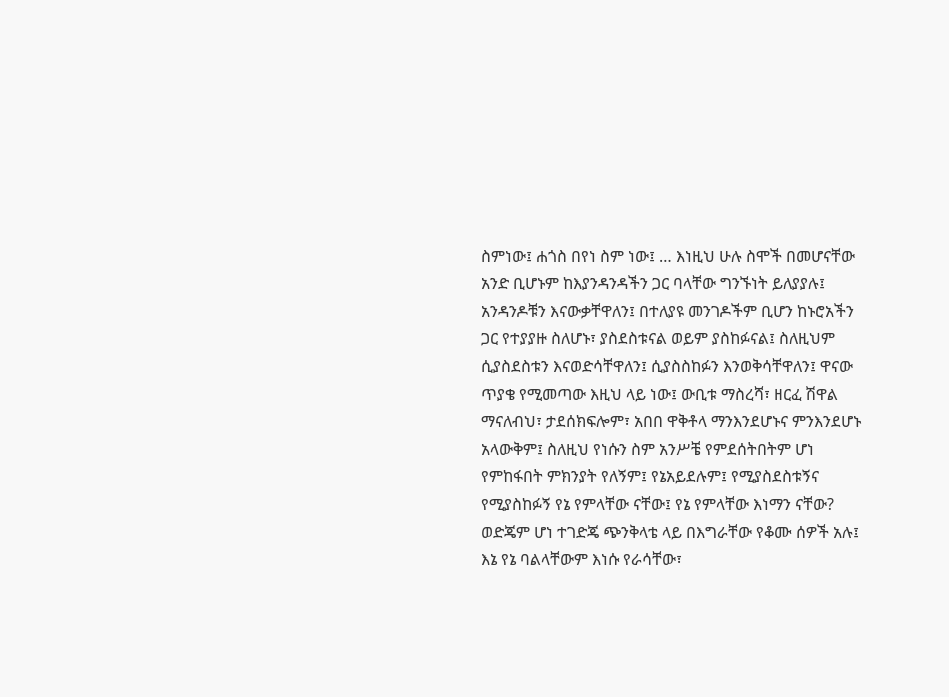ስምነው፤ ሐጎስ በየነ ስም ነው፤ … እነዚህ ሁሉ ስሞች በመሆናቸው አንድ ቢሆኑም ከእያንዳንዳችን ጋር ባላቸው ግንኙነት ይለያያሉ፤ አንዳንዶቹን እናውቃቸዋለን፤ በተለያዩ መንገዶችም ቢሆን ከኑሮአችን ጋር የተያያዙ ስለሆኑ፣ ያስደስቱናል ወይም ያስከፉናል፤ ስለዚህም ሲያስደስቱን እናወድሳቸዋለን፤ ሲያስስከፉን እንወቅሳቸዋለን፤ ዋናው ጥያቄ የሚመጣው እዚህ ላይ ነው፤ ውቢቱ ማስረሻ፣ ዘርፈ ሽዋል ማናለብህ፣ ታደሰክፍሎም፣ አበበ ዋቅቶላ ማንእንደሆኑና ምንእንደሆኑ አላውቅም፤ ስለዚህ የነሱን ስም አንሥቼ የምደሰትበትም ሆነ የምከፋበት ምክንያት የለኝም፤ የኔአይደሉም፤ የሚያስደስቱኝና የሚያስከፉኝ የኔ የምላቸው ናቸው፤ የኔ የምላቸው እነማን ናቸው? ወድጄም ሆነ ተገድጄ ጭንቅላቴ ላይ በእግራቸው የቆሙ ሰዎች አሉ፤ እኔ የኔ ባልላቸውም እነሱ የራሳቸው፣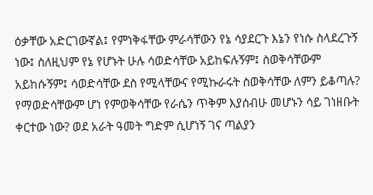ዕቃቸው አድርገውኛል፤ የምነቅፋቸው ምራሳቸውን የኔ ሳያደርጉ እኔን የነሱ ስላደረጉኝ ነው፤ ስለዚህም የኔ የሆኑት ሁሉ ሳወድሳቸው አይከፍሉኝም፤ ስወቅሳቸውም አይከሱኝም፤ ሳወድሳቸው ደስ የሚላቸውና የሚኩራሩት ስወቅሳቸው ለምን ይቆጣሉ? የማወድሳቸውም ሆነ የምወቅሳቸው የራሴን ጥቅም እያሰብሁ መሆኑን ሳይ ገነዘቡት ቀርተው ነው? ወደ አራት ዓመት ግድም ሲሆነኝ ገና ጣልያን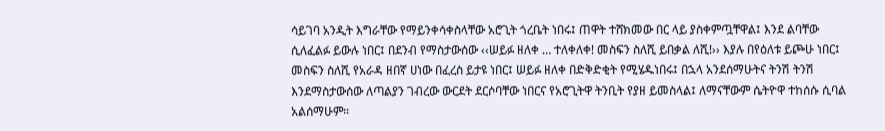ሳይገባ አንዲት እግራቸው የማይንቀሳቀስላቸው አሮጊት ጎረቤት ነበሩ፤ ጠዋት ተሸክመው በር ላይ ያስቀምጧቸዋል፤ እንደ ልባቸው ሲለፈልፉ ይውሉ ነበር፤ በደንብ የማስታውሰው ‹‹ሠይፉ ዘለቀ … ተለቀለቀ! መስፍን ስለሺ ይበቃል ለሺ!›› እያሉ በየዕለቱ ይጮሁ ነበር፤ መስፍን ስለሺ የአራዳ ዘበኛ ሀነው በፈረስ ይታዩ ነበር፤ ሠይፉ ዘለቀ በድቅድቂት የሚሄዱነበሩ፤ በኋላ አንደሰማሁትና ትንሽ ትንሽ እንደማስታውሰው ለጣልያን ገብረው ውርደት ደርሶባቸው ነበርና የአሮጊትዋ ትንቢት የያዘ ይመስላል፤ ለማናቸውም ሴትዮዋ ተከሰሱ ሲባል አልሰማሁም።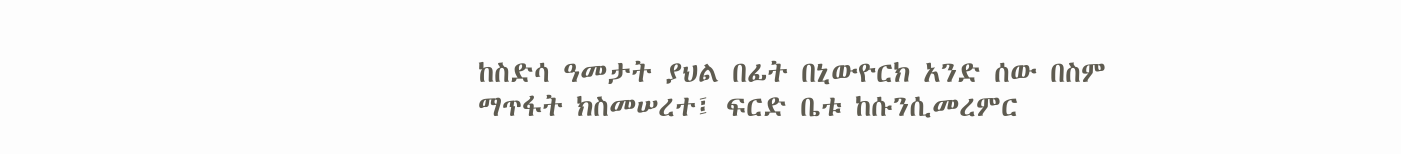ከስድሳ ዓመታት ያህል በፊት በኒውዮርክ አንድ ሰው በስም ማጥፋት ክስመሠረተ፤ ፍርድ ቤቱ ከሱንሲመረምር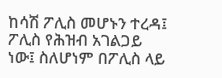ከሳሽ ፖሊስ መሆኑን ተረዳ፤ ፖሊስ የሕዝብ አገልጋይ ነው፤ ስለሆነም በፖሊስ ላይ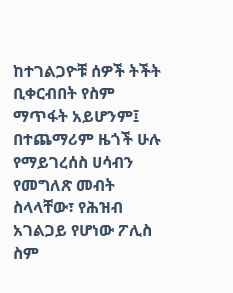ከተገልጋዮቹ ሰዎች ትችት ቢቀርብበት የስም ማጥፋት አይሆንም፤ በተጨማሪም ዜጎች ሁሉ የማይገረሰስ ሀሳብን የመግለጽ መብት ስላላቸው፣ የሕዝብ አገልጋይ የሆነው ፖሊስ ስም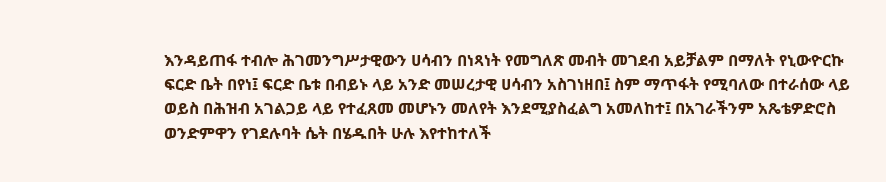እንዳይጠፋ ተብሎ ሕገመንግሥታዊውን ሀሳብን በነጻነት የመግለጽ መብት መገደብ አይቻልም በማለት የኒውዮርኩ ፍርድ ቤት በየነ፤ ፍርድ ቤቱ በብይኑ ላይ አንድ መሠረታዊ ሀሳብን አስገነዘበ፤ ስም ማጥፋት የሚባለው በተራሰው ላይ ወይስ በሕዝብ አገልጋይ ላይ የተፈጸመ መሆኑን መለየት እንደሚያስፈልግ አመለከተ፤ በአገራችንም አጼቴዎድሮስ ወንድምዋን የገደሉባት ሴት በሄዱበት ሁሉ እየተከተለች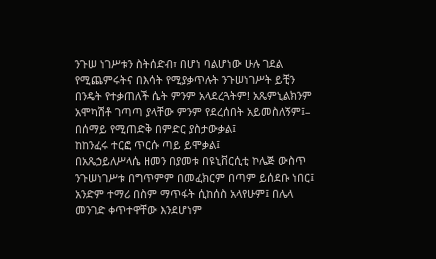ንጉሠ ነገሥቱን ስትሰድብ፣ በሆነ ባልሆነው ሁሉ ገደል የሚጨምሩትና በእሳት የሚያቃጥሉት ንጉሠነገሥት ይቺን በንዴት የተቃጠለች ሴት ምንም አላደረጓትም! አጼምኒልክንም አሞካሽቶ ገጣጣ ያላቸው ምንም የደረሰበት አይመስለኝም፤–
በሰማይ የሚጠድቅ በምድር ያስታውቃል፤
ከከንፈሩ ተርፎ ጥርሱ ጣይ ይሞቃል፤
በአጼኃይለሥላሴ ዘመን በያመቱ በዩኒቨርሲቲ ኮሌጅ ውስጥ ንጉሠነገሥቱ በግጥምም በመፈክርም በጣም ይሰደቡ ነበር፤ አንድም ተማሪ በስም ማጥፋት ሲከሰስ አላየሁም፤ በሌላ መንገድ ቀጥተዋቸው እንደሆነም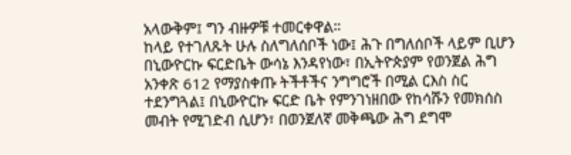አላውቅም፤ ግን ብዙዎቹ ተመርቀዋል።
ከላይ የተገለጹት ሁሉ ስለግለሰቦች ነው፤ ሕጉ በግለሰቦች ላይም ቢሆን በኒውዮርኩ ፍርድቤት ውሳኔ እንዳየነው፣ በኢትዮጵያም የወንጀል ሕግ አንቀጽ 612 የማያስቀጡ ትችቶችና ንግግሮች በሚል ርእስ ስር ተደንግጓል፤ በኒውዮርኩ ፍርድ ቤት የምንገነዘበው የከሳሹን የመክሰስ መብት የሚገድብ ሲሆን፣ በወንጀለኛ መቅጫው ሕግ ደግሞ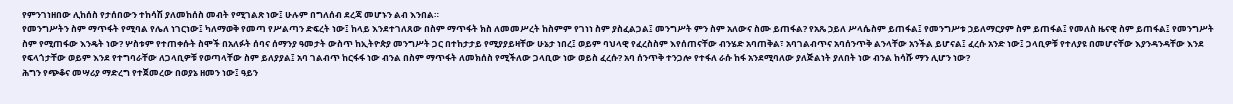የምንገነዘበው ሊከሰስ የታሰበውን ተከሳሽ ያለመከሰስ መብት የሚገልጽ ነው፤ ሁሉም በግለሰብ ደረጃ መሆኑን ልብ እንበል።
የመንግሥትን ስም ማጥፋት የሚባል የሌለ ነገርነው፤ ካለማወቅ የመጣ የሥልጣን ድፍረት ነው፤ ከላይ እንደተገለጸው በስም ማጥፋት ክስ ለመመሥረት ከስምም የገነነ ስም ያስፈልጋል፤ መንግሥት ምን ስም አለውና ስሙ ይጠፋል? የአጼ ኃይለ ሥላሴስም ይጠፋል፤ የመንግሥቱ ኃይለማርያም ስም ይጠፋል፤ የመለስ ዜናዊ ስም ይጠፋል፤ የመንግሥት ስም የሚጠፋው እንዴት ነው? ሦስቱም የተጠቀሱት ስሞች በአለፉት ሰባና ሰማንያ ዓመታት ውስጥ ከኢትዮጵያ መንግሥት ጋር በተከታታይ የሚያያይዛቸው ሁኔታ ነበረ፤ ወይም ባህላዊ የፈረስስም እየሰጠናቸው ብንሄድ አባጠቅል፣ አባገልብጥና አባሰንጥቅ ልንላቸው አንችል ይሆናል፤ ፈረሱ አንድ ነው፤ ጋላቢዎቹ የተለያዩ በመሆናቸው እያንዳንዳቸው እንደ የፍላጎታቸው ወይም እንደ የተግባራቸው ለጋላቢዎቹ የወጣላቸው ስም ይለያያል፤ አባ ገልብጥ ከርፋፋ ነው ብንል በስም ማጥፋት ለመክሰስ የሚችለው ጋላቢው ነው ወይስ ፈረሱ? አባ ሰንጥቅ ተንጋሎ የተፋለ ራሱ ከፋ አንደሚባለው ያለጅልነት ያለበት ነው ብንል ከሳሹ ማን ሊሆን ነው?
ሕግን የጭቆና መሣሪያ ማድረግ የተጀመረው በወያኔ ዘመን ነው፤ ዓይን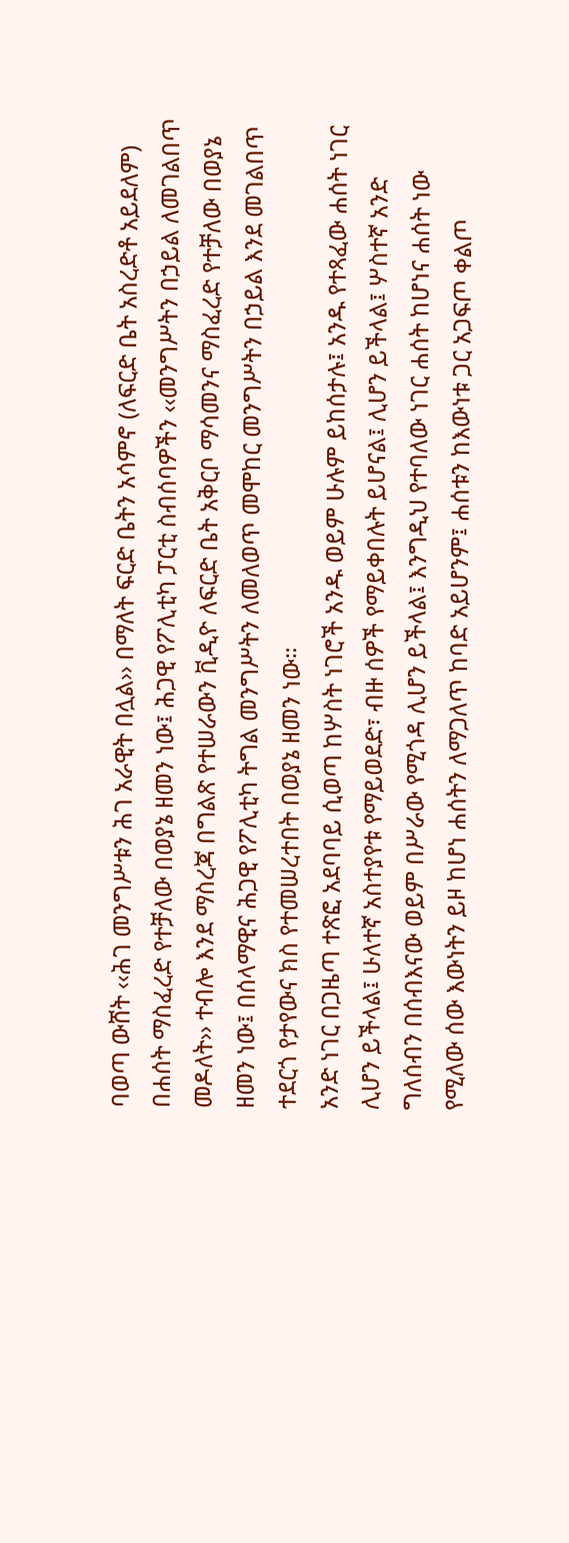ባወጣ ውሸት ‹‹ሕገ መንግሥቱን ሕገ አራዊት በሏል›› በማለት ፍርድ ቤትን አሳምኖ (ለፍርድ ቤት አስረድቶ አይደለም) በሐሰት ማስፈረድ የተቻለው በወያኔ ዘመን ነው፤ ሕጋዊ የፖሊቲካ ፓርቲ ስብሰባዎችን ‹‹መንግሥትን በኃይል ለመገልበጥ መዶለት›› ተብሎ እንደ ማስረጃ በግልጽ የተሠራውን ቪዲዮ ለፍርድ ቤት አቅርቦ ማሳመንና ማስፈረድ የተቻለው በወያኔ ዘመን ነው፤ በሰላማዊና ሕጋዊ የፖሊቲካ ትግል መንግሥትን ለመለወጥ መሞከር መንግሥትን በኃይል እንደ መገልበጥ ተደርጎ የታየውና ክስ የተመሠረተበት በወያኔ ዘመን ነው።
አንድ ነገር በጋዜጣ ተጽፎ አደባባይ ሲወጣ ከሦስት ነገሮች አንዱ ወይም ሁሉም ይከሰታሉ፤ አንዱ የተጻፈው ሐሰት ነገር ሊሆን ይችላል፤ ሁለተኛ አስተያየቱ የማይወደድ፣ ብዙ ሰዎች የማይቀበሉት ይሆናል፤ ሊሆን ይችላል፤ ሦስተኛ አንድ ግለሰብን በሰብእናው ወይም በሥራው የሚጎዳ ሊሆን ይችላል፤ እንግዲህ የተባለው ነገር ሐሰት ከሆነና ሐሰት ነው የሚለው ሰው እውነትን ይዞ ከሆነ ሐሰትን ለማጋለጥ ከባድ አይሆንም፤ ሐሰቱን ከእውነቱ ጋር አጋፍጦ ቀልጦ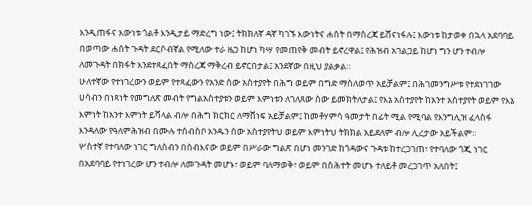እንዲጠፋና እውነቱ ጎልቶ እንዲታይ ማድረግ ነው፤ ትክክለኛ ዳኛ ካገኙ እውነትና ሐሰት በማስረጃ ይሸናነፋሉ፤ እውነቱ ከታወቀ በኋላ አደባባይ በወጣው ሐሰት ጉዳት ደርሶብኛል የሚለው ተራ ዜጋ ከሆነ ካሣ የመጠየቅ መብት ይኖረዋል፤ የሕዝብ አገልጋይ ከሆነ ግን ሆን ተብሎ ለመጉዳት በክፋት እንደተጻፈበት ማስረጃ ማቅረብ ይኖርበታል፤ አንደኛው በዚህ ያልቃል።
ሁለተኛው የተነገረውን ወይም የተጻፈውን የአንድ ሰው አስተያየት በሕግ ወይም በግድ ማስለወጥ አይቻልም፤ በሕገመንግሥቱ የተደነገገው ሀሳብን በነጻነት የመግለጽ መብት የግልአስተያቱን ወይም እምነቱን ለገለጸው ሰው ይመክትለታል፤ የእኔ አስተያየት ከአንተ አስተያየት ወይም የእኔ እምነት ከአንተ እምነት ይሻላል ብሎ በሕግ ክርክር ለማሸነፍ አይቻልም፤ ከመቶሃምሳ ዓመታት በፊት ሚል የሚባል የእንግሊዝ ፈላስፋ እንዳለው የዓለምሕዝብ በሙሉ ተሰብስቦ አንዱን ሰው አስተያየትህ ወይም እምነትህ ትክክል አይደለም ብሎ ሊረታው አይችልም።
ሦስተኛ የተባለው ነገር ግለሰብን በሰብእናው ወይም በሥራው ግልጽ በሆነ መንገድ ከጎዳውና ጉዳቱ ከተረጋገጠ፣ የተባለው ጎጂ ነገር በአደባባይ የተነገረው ሆን ተብሎ ለመጉዳት መሆኑ፣ ወይም ባለማወቅ፣ ወይም በስሕተት መሆኑ ተለይቶ መረጋገጥ አለበት፤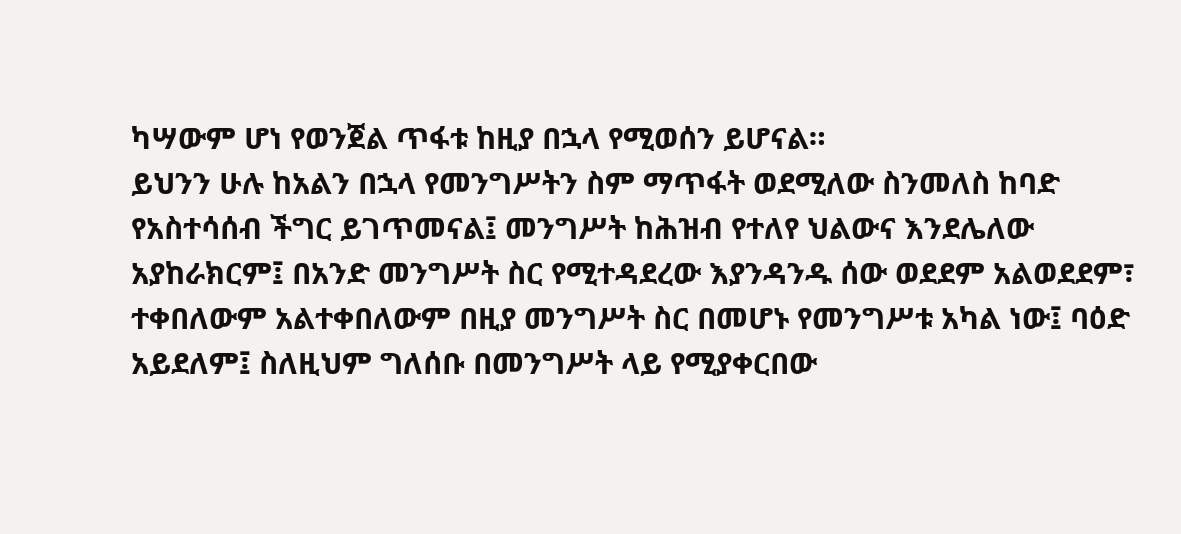ካሣውም ሆነ የወንጀል ጥፋቱ ከዚያ በኋላ የሚወሰን ይሆናል።
ይህንን ሁሉ ከአልን በኋላ የመንግሥትን ስም ማጥፋት ወደሚለው ስንመለስ ከባድ የአስተሳሰብ ችግር ይገጥመናል፤ መንግሥት ከሕዝብ የተለየ ህልውና እንደሌለው አያከራክርም፤ በአንድ መንግሥት ስር የሚተዳደረው እያንዳንዱ ሰው ወደደም አልወደደም፣ ተቀበለውም አልተቀበለውም በዚያ መንግሥት ስር በመሆኑ የመንግሥቱ አካል ነው፤ ባዕድ አይደለም፤ ስለዚህም ግለሰቡ በመንግሥት ላይ የሚያቀርበው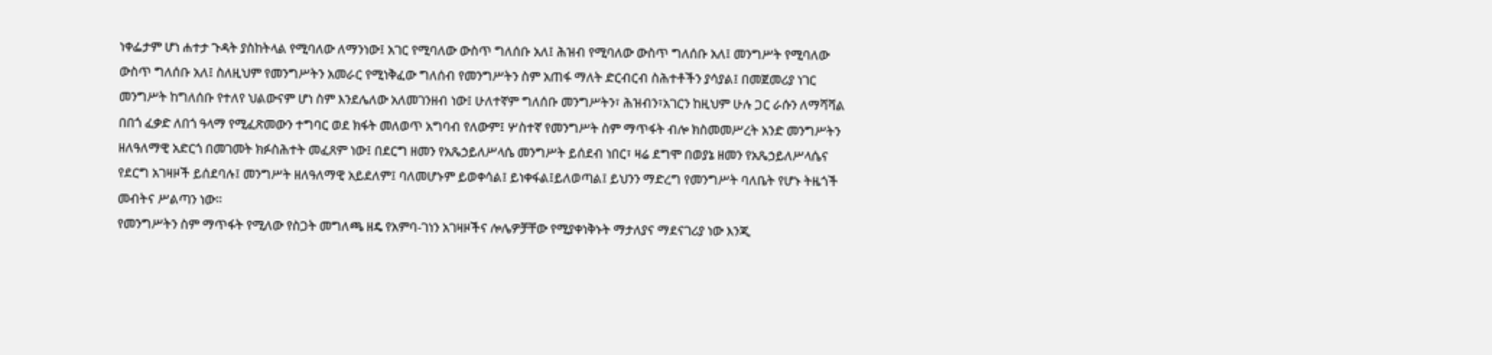ነቀፌታም ሆነ ሐተታ ጉዳት ያስከትላል የሚባለው ለማንነው፤ አገር የሚባለው ውስጥ ግለሰቡ አለ፤ ሕዝብ የሚባለው ውስጥ ግለሰቡ አለ፤ መንግሥት የሚባለው ውስጥ ግለሰቡ አለ፤ ስለዚህም የመንግሥትን አመራር የሚነቅፈው ግለሰብ የመንግሥትን ስም አጠፋ ማለት ድርብርብ ስሕተቶችን ያሳያል፤ በመጀመሪያ ነገር መንግሥት ከግለሰቡ የተለየ ህልውናም ሆነ ስም እንደሌለው አለመገንዘብ ነው፤ ሁለተኛም ግለሰቡ መንግሥትን፣ ሕዝብን፣አገርን ከዚህም ሁሉ ጋር ራሱን ለማሻሻል በበጎ ፈቃድ ለበጎ ዓላማ የሚፈጽመውን ተግባር ወደ ክፋት መለወጥ አግባብ የለውም፤ ሦስተኛ የመንግሥት ስም ማጥፋት ብሎ ክስመመሥረት አንድ መንግሥትን ዘለዓለማዊ አድርጎ በመገመት ክፉስሕተት መፈጸም ነው፤ በደርግ ዘመን የአጼኃይለሥላሴ መንግሥት ይሰደብ ነበር፣ ዛሬ ደግሞ በወያኔ ዘመን የአጼኃይለሥላሴና የደርግ አገዛዞች ይሰደባሉ፤ መንግሥት ዘለዓለማዊ አይደለም፤ ባለመሆኑም ይወቀሳል፤ ይነቀፋል፤ይለወጣል፤ ይህንን ማድረግ የመንግሥት ባለቤት የሆኑ ትዜጎች መብትና ሥልጣን ነው።
የመንግሥትን ስም ማጥፋት የሚለው የስጋት መግለጫ ዘዴ የአምባ-ገነን አገዛዞችና ሎሌዎቻቸው የሚያቀነቅኑት ማታለያና ማደናገሪያ ነው እንጂ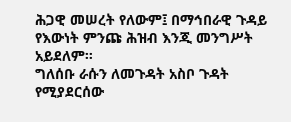ሕጋዊ መሠረት የለውም፤ በማኅበራዊ ጉዳይ የእውነት ምንጩ ሕዝብ እንጂ መንግሥት አይደለም።
ግለሰቡ ራሱን ለመጉዳት አስቦ ጉዳት የሚያደርሰው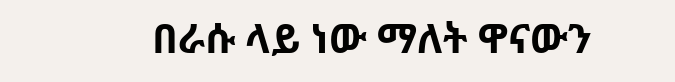በራሱ ላይ ነው ማለት ዋናውን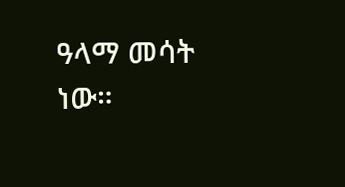ዓላማ መሳት ነው።